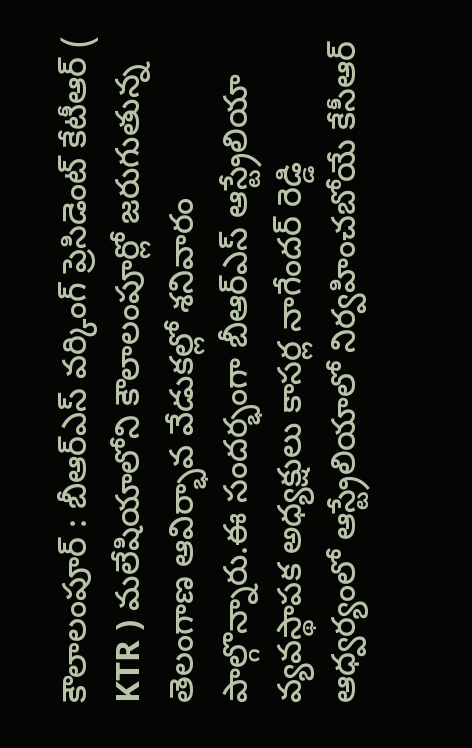కౌలాలంపూర్ : బీఆర్ఎస్ వర్కింగ్ ప్రెసిడెంట్ కేటీఆర్ ( KTR ) మలేషియాలోని కౌలాలంపూర్లో జరుగుతున్న తెలంగాణ ఆవిర్భావ వేడుకల్లో శనివారం పాల్గొన్నారు.ఈ సందర్భంగా బీఆర్ఎస్ ఆస్ట్రేలియా వ్యవస్థాపక అధ్యక్షులు కాసర్ల నాగేందర్ రెడ్డి ఆధ్వర్యంలో ఆస్ట్రేలియాలో నిర్వహించబోయే కేసీఆర్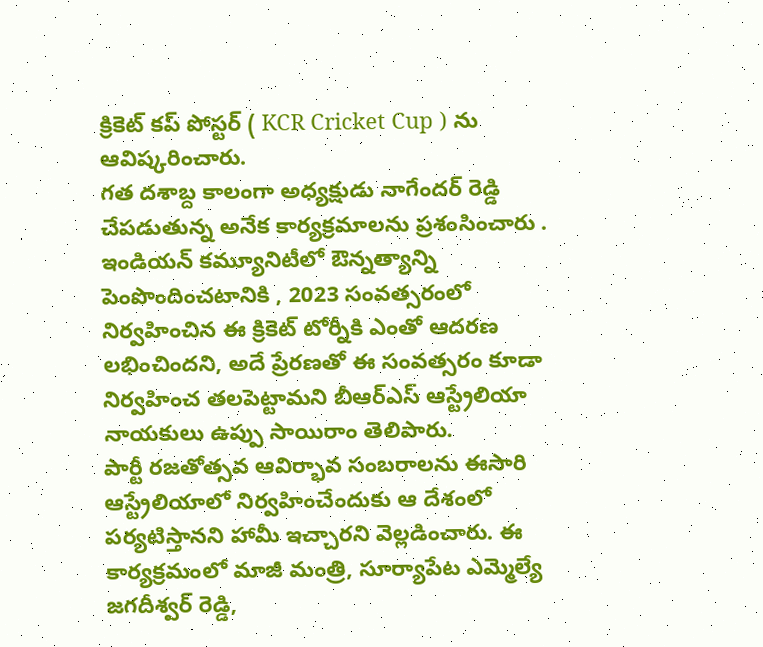క్రికెట్ కప్ పోస్టర్ ( KCR Cricket Cup ) ను ఆవిష్కరించారు.
గత దశాబ్ద కాలంగా అధ్యక్షుడు నాగేందర్ రెడ్డి చేపడుతున్న అనేక కార్యక్రమాలను ప్రశంసించారు . ఇండియన్ కమ్యూనిటీలో ఔన్నత్యాన్ని పెంపొందించటానికి , 2023 సంవత్సరంలో నిర్వహించిన ఈ క్రికెట్ టోర్నీకి ఎంతో ఆదరణ లభించిందని, అదే ప్రేరణతో ఈ సంవత్సరం కూడా నిర్వహించ తలపెట్టామని బీఆర్ఎస్ ఆస్ట్రేలియా నాయకులు ఉప్పు సాయిరాం తెలిపారు.
పార్టీ రజతోత్సవ ఆవిర్భావ సంబరాలను ఈసారి ఆస్ట్రేలియాలో నిర్వహించేందుకు ఆ దేశంలో పర్యటిస్తానని హామీ ఇచ్చారని వెల్లడించారు. ఈ కార్యక్రమంలో మాజీ మంత్రి, సూర్యాపేట ఎమ్మెల్యే జగదీశ్వర్ రెడ్డి,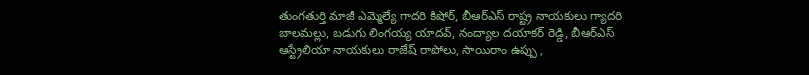తుంగతుర్తి మాజీ ఎమ్మెల్యే గాదరి కిషోర్, బీఆర్ఎస్ రాష్ట్ర నాయకులు గ్యాదరి బాలమల్లు, బడుగు లింగయ్య యాదవ్, నంద్యాల దయాకర్ రెడ్డి, బీఆర్ఎస్ ఆస్ట్రేలియా నాయకులు రాజేష్ రాపోలు, సాయిరాం ఉప్పు ,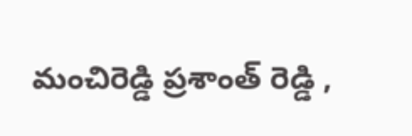మంచిరెడ్డి ప్రశాంత్ రెడ్డి ,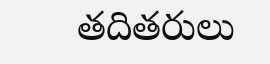తదితరులు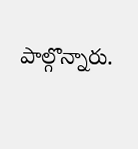పాల్గొన్నారు.